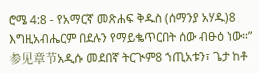ሮሜ 4:8 - የአማርኛ መጽሐፍ ቅዱስ (ሰማንያ አሃዱ)8 እግዚአብሔርም በደሉን የማይቈጥርበት ሰው ብፁዕ ነው።” 参见章节አዲሱ መደበኛ ትርጒም8 ኀጢአቱን፣ ጌታ ከቶ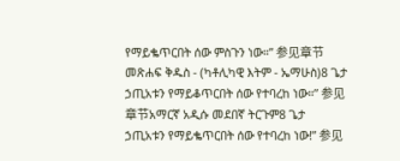የማይቈጥርበት ሰው ምስጉን ነው።” 参见章节መጽሐፍ ቅዱስ - (ካቶሊካዊ እትም - ኤማሁስ)8 ጌታ ኃጢአቱን የማይቆጥርበት ሰው የተባረከ ነው።” 参见章节አማርኛ አዲሱ መደበኛ ትርጉም8 ጌታ ኃጢአቱን የማይቈጥርበት ሰው የተባረከ ነው!” 参见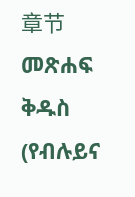章节መጽሐፍ ቅዱስ (የብሉይና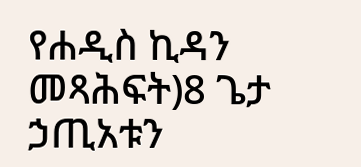የሐዲስ ኪዳን መጻሕፍት)8 ጌታ ኃጢአቱን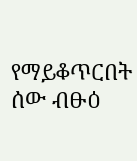የማይቆጥርበት ሰው ብፁዕ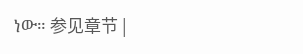ነው። 参见章节 |